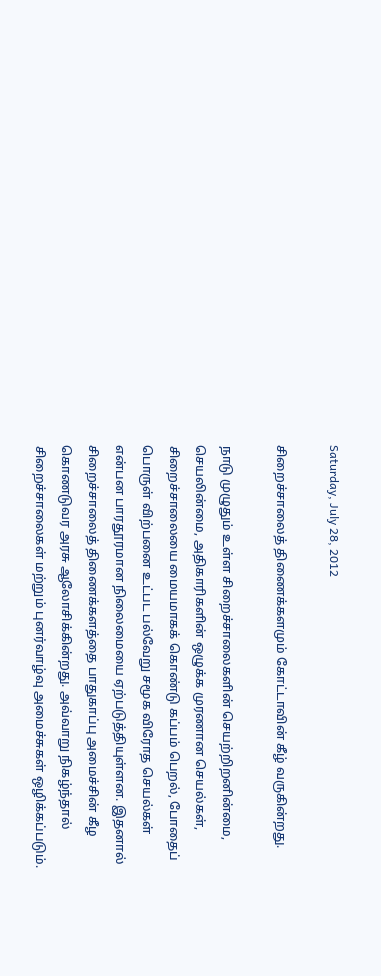Saturday, July 28, 2012

சிறைச்சாலைத் திணைக்களமும் கோட்டாவின் கீழ் வருகின்றது.

நாடு முழுதும் உள்ள சிறைச்சாலைகளின் செயற்றிறனின்மை, செயலின்மை, அதிகாரிகளின் ஒழுக்க முரணான செயல்கள், சிறைச்சாலையை மையமாகக் கொண்டு கப்பம் பெறல், போதைப் பொருள் விற்பனை உட்பட பல்வேறு சமூக விரோத செயல்கள் என்பன பாரதூரமான நிலைமையை ஏற்படுத்தியுள்ளன. இதனால் சிறைச்சாலைத் திணைக்களத்தை பாதுகாப்பு அமைச்சின் கீழ கொணடுவர அரசு ஆலோசிக்கின்றது. அவ்வாறு நிகழ்ந்தால் சிறைச்சாலைகள் மற்றும் புனர்வாழ்வு அமைச்சுகள் ஒழிக்கப்படும்.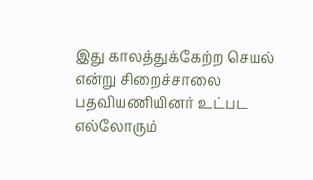இது காலத்துக்கேற்ற செயல் என்று சிறைச்சாலை பதவியணியினர் உட்பட எல்லோரும்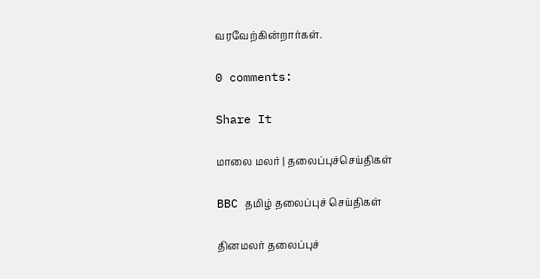வரவேற்கின்றார்கள்.

0 comments:

Share It

மாலை மலர் | தலைப்புச்செய்திகள்

BBC தமிழ் தலைப்புச் செய்திகள்

தினமலர் தலைப்புச்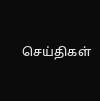செய்திகள்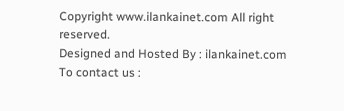Copyright www.ilankainet.com All right reserved.
Designed and Hosted By : ilankainet.com
To contact us :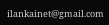ilankainet@gmail.com